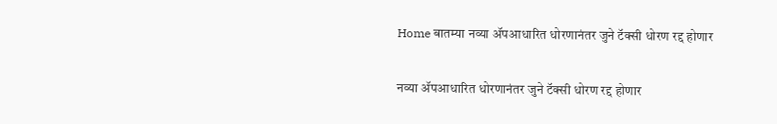Home बातम्या नव्या ॲपआधारित धोरणानंतर जुने टॅक्सी धोरण रद्द होणार

नव्या ॲपआधारित धोरणानंतर जुने टॅक्सी धोरण रद्द होणार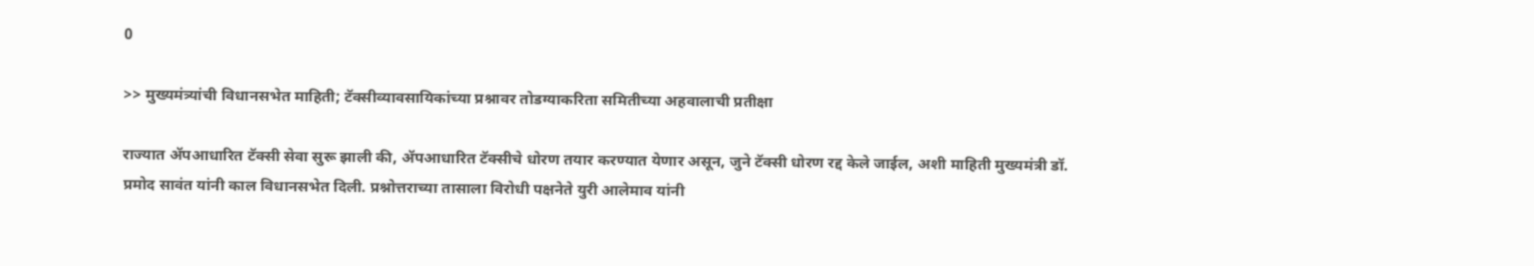0

>> मुख्यमंत्र्यांची विधानसभेत माहिती; टॅक्सीव्यावसायिकांच्या प्रश्नावर तोडग्याकरिता समितीच्या अहवालाची प्रतीक्षा

राज्यात ॲपआधारित टॅक्सी सेवा सुरू झाली की, ॲपआधारित टॅक्सीचे धोरण तयार करण्यात येणार असून, जुने टॅक्सी धोरण रद्द केले जाईल, अशी माहिती मुख्यमंत्री डॉ. प्रमोद सावंत यांनी काल विधानसभेत दिली. प्रश्नोत्तराच्या तासाला विरोधी पक्षनेते युरी आलेमाव यांनी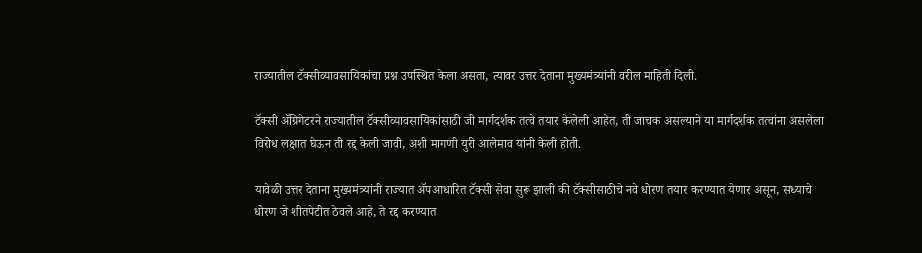राज्यातील टॅक्सीव्यावसायिकांचा प्रश्न उपस्थित केला असता, त्यावर उत्तर देताना मुख्यमंत्र्यांनी वरील माहिती दिली.

टॅक्सी ॲग्रिगेटरने राज्यातील टॅक्सीव्यावसायिकांसाठी जी मार्गदर्शक तत्वे तयार केलेली आहेत, ती जाचक असल्याने या मार्गदर्शक तत्वांना असलेला विरोध लक्षात घेऊन ती रद्द केली जावी, अशी मागणी युरी आलेमाव यांनी केली होती.

यावेळी उत्तर देताना मुख्यमंत्र्यांनी राज्यात ॲपआधारित टॅक्सी सेवा सुरू झाली की टॅक्सीसाठीचे नवे धोरण तयार करण्यात येणार असून, सध्याचे धोरण जे शीतपेटीत ठेवले आहे, ते रद्द करण्यात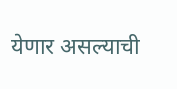येणार असल्याची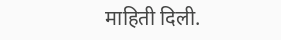माहिती दिली.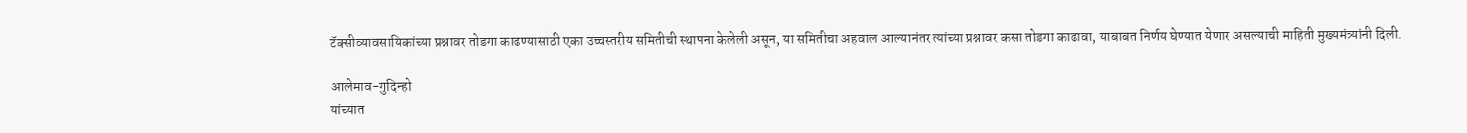टॅक्सीव्यावसायिकांच्या प्रश्नावर तोडगा काढण्यासाठी एका उच्चस्तरीय समितीची स्थापना केलेली असून, या समितीचा अहवाल आल्यानंतर त्यांच्या प्रश्नावर कसा तोडगा काढावा, याबाबत निर्णय घेण्यात येणार असल्याची माहिती मुख्यमंत्र्यांनी दिली.

आलेमाव-गुदिन्हो
यांच्यात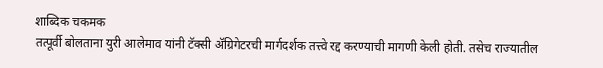शाब्दिक चकमक
तत्पूर्वी बोलताना युरी आलेमाव यांनी टॅक्सी ॲग्रिगेटरची मार्गदर्शक तत्त्वे रद्द करण्याची मागणी केली होती. तसेच राज्यातील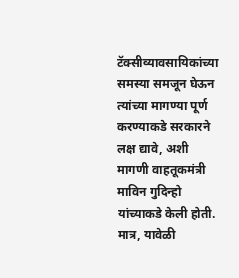टॅक्सीव्यावसायिकांच्या समस्या समजून घेऊन त्यांच्या मागण्या पूर्ण करण्याकडे सरकारने लक्ष द्यावे, अशी मागणी वाहतूकमंत्री माविन गुदिन्हो यांच्याकडे केली होती. मात्र, यावेळी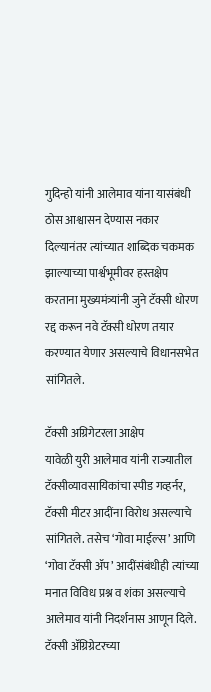गुदिन्हो यांनी आलेमाव यांना यासंबंधी ठोस आश्वासन देण्यास नकार दिल्यानंतर त्यांच्यात शाब्दिक चकमक झाल्याच्या पार्श्वभूमीवर हस्तक्षेप करताना मुख्यमंत्र्यांनी जुने टॅक्सी धोरण रद्द करून नवे टॅक्सी धोरण तयार करण्यात येणार असल्याचे विधानसभेत सांगितले.

टॅक्सी अग्रिगेटरला आक्षेप
यावेळी युरी आलेमाव यांनी राज्यातील टॅक्सीव्यावसायिकांचा स्पीड गव्हर्नर, टॅक्सी मीटर आदींना विरोध असल्याचे सांगितले. तसेच ‘गोवा माईल्स’ आणि ‘गोवा टॅक्सी ॲप’ आदींसंबंधीही त्यांच्या मनात विविध प्रश्न व शंका असल्याचे आलेमाव यांनी निदर्शनास आणून दिले. टॅक्सी ॲग्रिग्रेटरच्या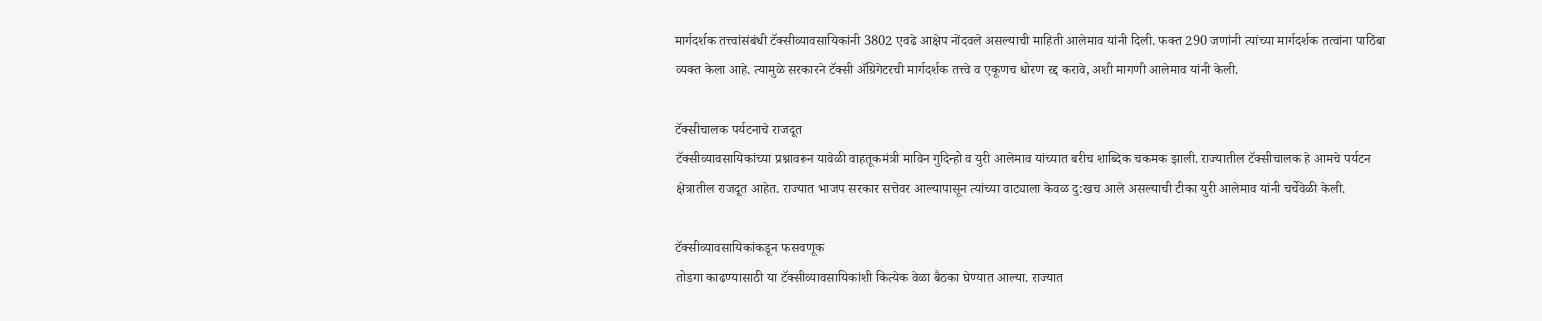मार्गदर्शक तत्त्वांसंबंधी टॅक्सीव्यावसायिकांनी 3802 एवढे आक्षेप नोंदवले असल्याची माहिती आलेमाव यांनी दिली. फक्त 290 जणांनी त्यांच्या मार्गदर्शक तत्वांना पाठिंबा व्यक्त केला आहे. त्यामुळे सरकारने टॅक्सी ॲग्रिगेटरची मार्गदर्शक तत्त्वे व एकूणच धोरण रद्द करावे, अशी मागणी आलेमाव यांनी केली.

टॅक्सीचालक पर्यटनाचे राजदूत
टॅक्सीव्यावसायिकांच्या प्रश्नावरून यावेळी वाहतूकमंत्री माविन गुदिन्हो व युरी आलेमाव यांच्यात बरीच शाब्दिक चकमक झाली. राज्यातील टॅक्सीचालक हे आमचे पर्यटन क्षेत्रातील राजदूत आहेत. राज्यात भाजप सरकार सत्तेवर आल्यापासून त्यांच्या वाट्याला केवळ दु:खच आले असल्याची टीका युरी आलेमाव यांनी चर्चेवेळी केली.

टॅक्सीव्यावसायिकांकडून फसवणूक
तोडगा काढण्यासाठी या टॅक्सीव्यावसायिकांशी कित्येक वेळा बैठका घेण्यात आल्या. राज्यात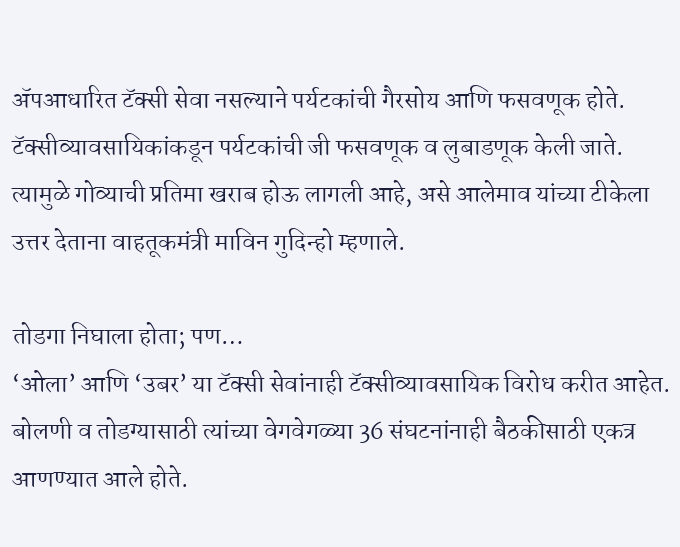ॲपआधारित टॅक्सी सेवा नसल्याने पर्यटकांची गैरसोय आणि फसवणूक होते. टॅक्सीव्यावसायिकांकडून पर्यटकांची जी फसवणूक व लुबाडणूक केली जाते. त्यामुळे गोव्याची प्रतिमा खराब होऊ लागली आहे, असे आलेमाव यांच्या टीकेला उत्तर देताना वाहतूकमंत्री माविन गुदिन्हो म्हणाले.

तोडगा निघाला होता; पण…
‘ओला’ आणि ‘उबर’ या टॅक्सी सेवांनाही टॅक्सीव्यावसायिक विरोध करीत आहेत. बोलणी व तोडग्यासाठी त्यांच्या वेगवेगळ्या 36 संघटनांनाही बैठकीसाठी एकत्र आणण्यात आले होते.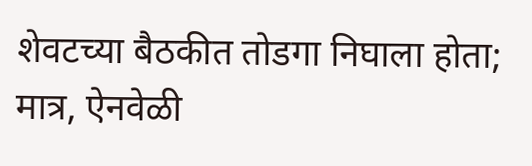शेवटच्या बैठकीत तोडगा निघाला होता; मात्र, ऐनवेळी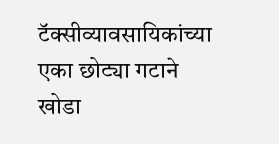टॅक्सीव्यावसायिकांच्या एका छोट्या गटाने खोडा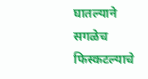घातल्याने सगळेच फिस्कटल्याचे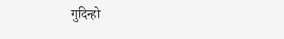गुदिन्हो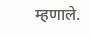म्हणाले.